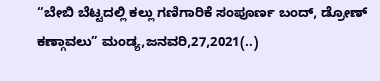“ಬೇಬಿ ಬೆಟ್ಟದಲ್ಲಿ ಕಲ್ಲು ಗಣಿಗಾರಿಕೆ ಸಂಪೂರ್ಣ ಬಂದ್, ಡ್ರೋಣ್ ಕಣ್ಗಾವಲು” ಮಂಡ್ಯ,ಜನವರಿ,27,2021(..)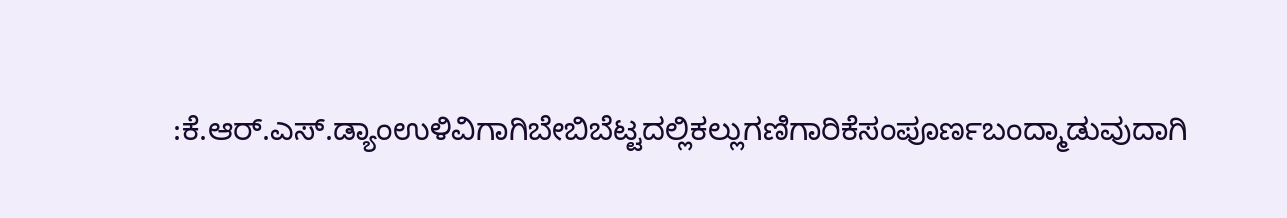:ಕೆ.ಆರ್.ಎಸ್.ಡ್ಯಾಂಉಳಿವಿಗಾಗಿಬೇಬಿಬೆಟ್ಟದಲ್ಲಿಕಲ್ಲುಗಣಿಗಾರಿಕೆಸಂಪೂರ್ಣಬಂದ್ಮಾಡುವುದಾಗಿ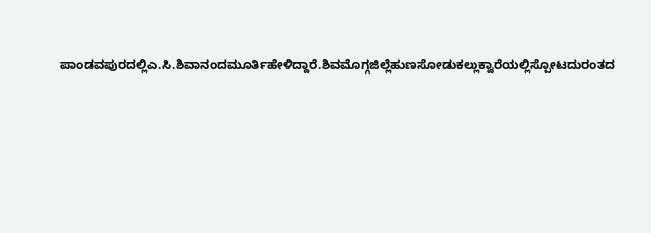ಪಾಂಡವಪುರದಲ್ಲಿಎ.ಸಿ.ಶಿವಾನಂದಮೂರ್ತಿಹೇಳಿದ್ದಾರೆ.ಶಿವಮೊಗ್ಗಜಿಲ್ಲೆಹುಣಸೋಡುಕಲ್ಲುಕ್ವಾರೆಯಲ್ಲಿಸ್ಪೋಟದುರಂತದ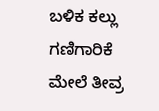ಬಳಿಕ ಕಲ್ಲು ಗಣಿಗಾರಿಕೆ ಮೇಲೆ ತೀವ್ರ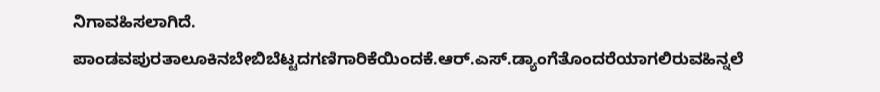ನಿಗಾವಹಿಸಲಾಗಿದೆ. ಪಾಂಡವಪುರತಾಲೂಕಿನಬೇಬಿಬೆಟ್ಟದಗಣಿಗಾರಿಕೆಯಿಂದಕೆ.ಆರ್.ಎಸ್.ಡ್ಯಾಂಗೆತೊಂದರೆಯಾಗಲಿರುವಹಿನ್ನಲೆ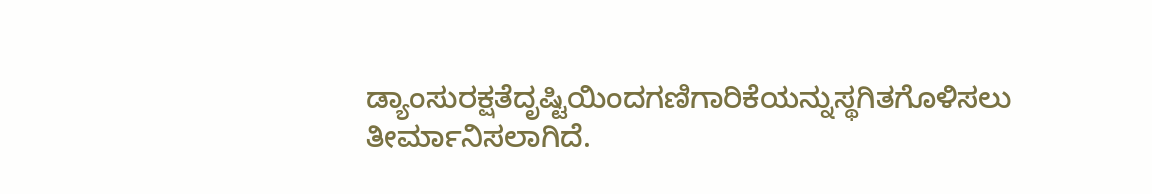ಡ್ಯಾಂಸುರಕ್ಷತೆದೃಷ್ಟಿಯಿಂದಗಣಿಗಾರಿಕೆಯನ್ನುಸ್ಥಗಿತಗೊಳಿಸಲು ತೀರ್ಮಾನಿಸಲಾಗಿದೆ.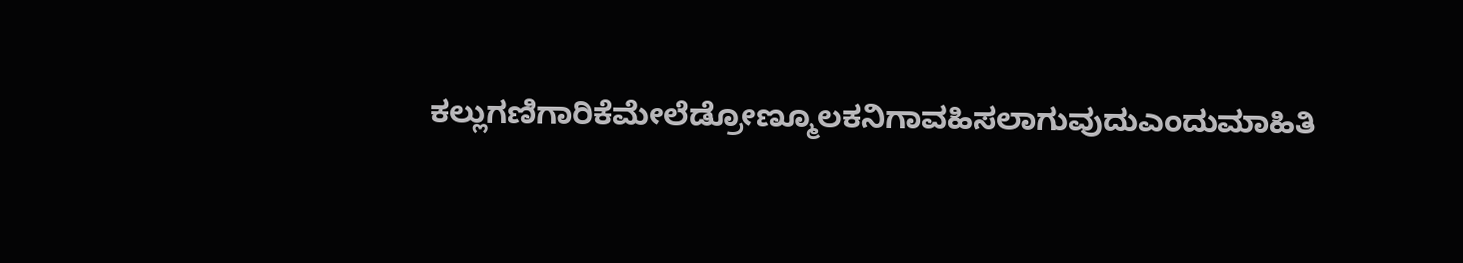ಕಲ್ಲುಗಣಿಗಾರಿಕೆಮೇಲೆಡ್ರೋಣ್ಮೂಲಕನಿಗಾವಹಿಸಲಾಗುವುದುಎಂದುಮಾಹಿತಿ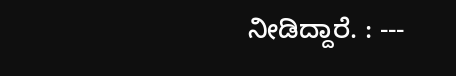ನೀಡಿದ್ದಾರೆ. : ---